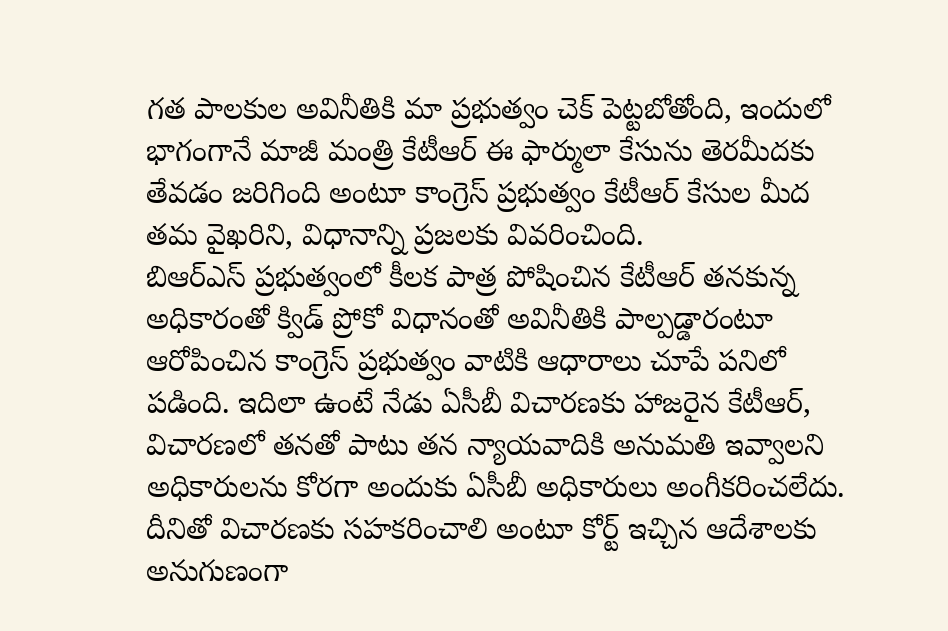గత పాలకుల అవినీతికి మా ప్రభుత్వం చెక్ పెట్టబోతోంది, ఇందులో భాగంగానే మాజీ మంత్రి కేటీఆర్ ఈ ఫార్ములా కేసును తెరమీదకు తేవడం జరిగింది అంటూ కాంగ్రెస్ ప్రభుత్వం కేటీఆర్ కేసుల మీద తమ వైఖరిని, విధానాన్ని ప్రజలకు వివరించింది.
బిఆర్ఎస్ ప్రభుత్వంలో కీలక పాత్ర పోషించిన కేటీఆర్ తనకున్న అధికారంతో క్విడ్ ప్రోకో విధానంతో అవినీతికి పాల్పడ్డారంటూ ఆరోపించిన కాంగ్రెస్ ప్రభుత్వం వాటికి ఆధారాలు చూపే పనిలో పడింది. ఇదిలా ఉంటే నేడు ఏసీబీ విచారణకు హాజరైన కేటీఆర్, విచారణలో తనతో పాటు తన న్యాయవాదికి అనుమతి ఇవ్వాలని అధికారులను కోరగా అందుకు ఏసీబీ అధికారులు అంగీకరించలేదు.
దీనితో విచారణకు సహకరించాలి అంటూ కోర్ట్ ఇచ్చిన ఆదేశాలకు అనుగుణంగా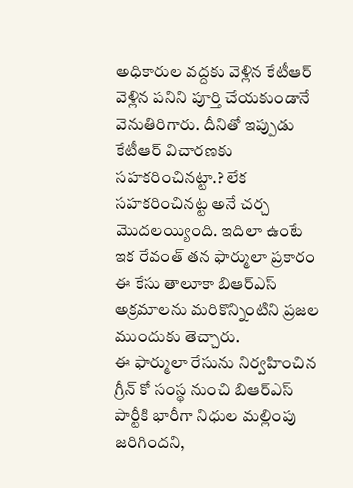అధికారుల వద్దకు వెళ్లిన కేటీఆర్ వెళ్లిన పనిని పూర్తి చేయకుండానే వెనుతిరిగారు. దీనితో ఇప్పుడు కేటీఆర్ విచారణకు సహకరించినట్టా.? లేక సహకరించినట్ట అనే చర్చ మొదలయ్యింది. ఇదిలా ఉంటే ఇక రేవంత్ తన ఫార్ములా ప్రకారం ఈ కేసు తాలూకా బిఆర్ఎస్ అక్రమాలను మరికొన్నింటిని ప్రజల ముందుకు తెచ్చారు.
ఈ ఫార్ములా రేసును నిర్వహించిన గ్రీన్ కో సంస్థ నుంచి బిఆర్ఎస్ పార్టీకి భారీగా నిధుల మల్లింపు జరిగిందని,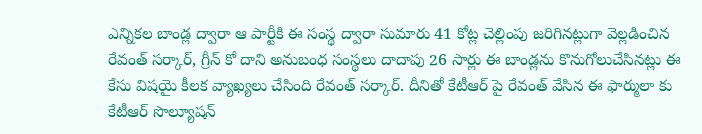ఎన్నికల బాండ్ల ద్వారా ఆ పార్టీకి ఈ సంస్థ ద్వారా సుమారు 41 కోట్ల చెల్లింపు జరిగినట్లుగా వెల్లడించిన రేవంత్ సర్కార్, గ్రీన్ కో దాని అనుబంధ సంస్థలు దాదాపు 26 సార్లు ఈ బాండ్లను కొనుగోలుచేసినట్లు ఈ కేసు విషయై కీలక వ్యాఖ్యలు చేసింది రేవంత్ సర్కార్. దీనితో కేటీఆర్ పై రేవంత్ వేసిన ఈ ఫార్ములా కు కేటీఆర్ సొల్యూషన్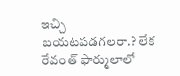ఇచ్చి బయటపడగలరా.? లేక రేవంత్ ఫార్ములాలో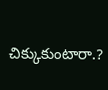చిక్కుకుంటారా.?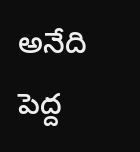అనేది పెద్ద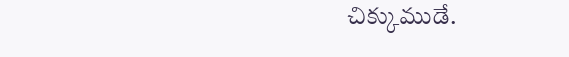చిక్కుముడే.